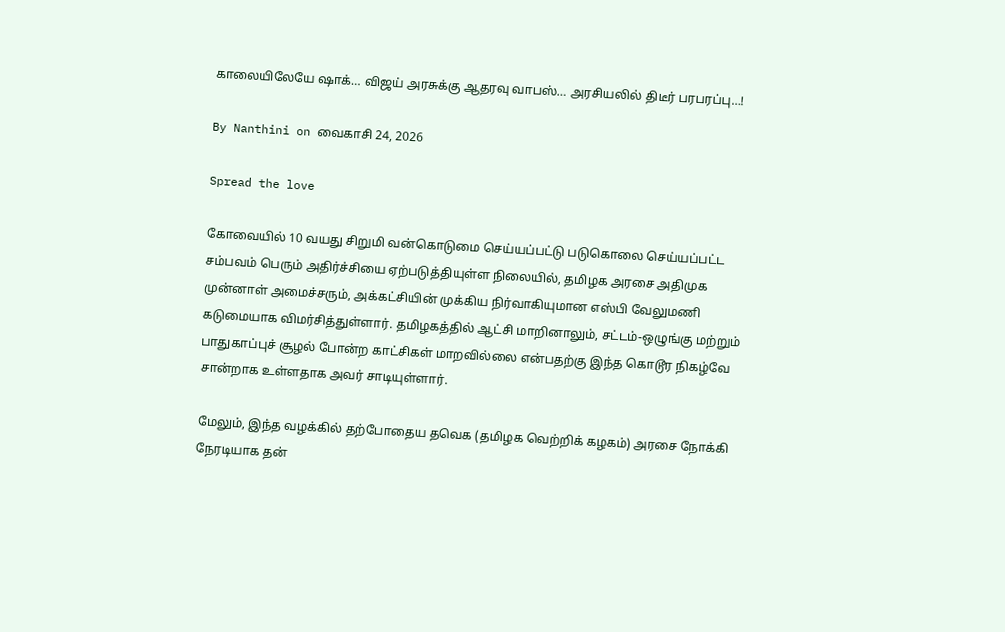காலையிலேயே ஷாக்… விஜய் அரசுக்கு ஆதரவு வாபஸ்… அரசியலில் திடீர் பரபரப்பு…!

By Nanthini on வைகாசி 24, 2026

Spread the love

கோவையில் 10 வயது சிறுமி வன்கொடுமை செய்யப்பட்டு படுகொலை செய்யப்பட்ட சம்பவம் பெரும் அதிர்ச்சியை ஏற்படுத்தியுள்ள நிலையில், தமிழக அரசை அதிமுக முன்னாள் அமைச்சரும், அக்கட்சியின் முக்கிய நிர்வாகியுமான எஸ்பி வேலுமணி கடுமையாக விமர்சித்துள்ளார். தமிழகத்தில் ஆட்சி மாறினாலும், சட்டம்-ஒழுங்கு மற்றும் பாதுகாப்புச் சூழல் போன்ற காட்சிகள் மாறவில்லை என்பதற்கு இந்த கொடூர நிகழ்வே சான்றாக உள்ளதாக அவர் சாடியுள்ளார்.

மேலும், இந்த வழக்கில் தற்போதைய தவெக (தமிழக வெற்றிக் கழகம்) அரசை நோக்கி நேரடியாக தன்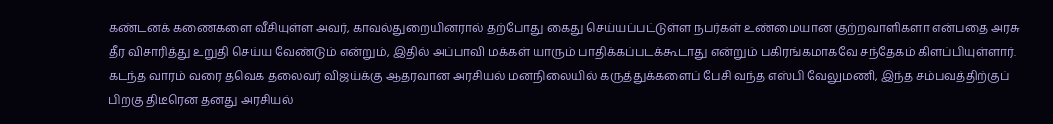கண்டனக் கணைகளை வீசியுள்ள அவர், காவல்துறையினரால் தற்போது கைது செய்யப்பட்டுள்ள நபர்கள் உண்மையான குற்றவாளிகளா என்பதை அரசு தீர விசாரித்து உறுதி செய்ய வேண்டும் என்றும், இதில் அப்பாவி மக்கள் யாரும் பாதிக்கப்படக்கூடாது என்றும் பகிரங்கமாகவே சந்தேகம் கிளப்பியுள்ளார். கடந்த வாரம் வரை தவெக தலைவர் விஜய்க்கு ஆதரவான அரசியல் மனநிலையில் கருத்துக்களைப் பேசி வந்த எஸ்பி வேலுமணி, இந்த சம்பவத்திற்குப் பிறகு திடீரென தனது அரசியல்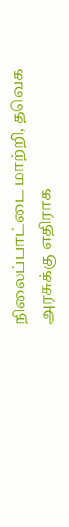நிலைப்பாட்டை மாற்றி, தவெக அரசுக்கு எதிராக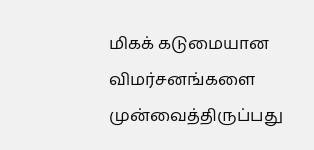மிகக் கடுமையான விமர்சனங்களை முன்வைத்திருப்பது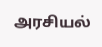அரசியல்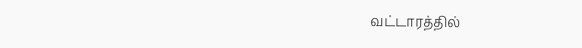வட்டாரத்தில்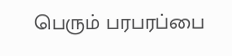பெரும் பரபரப்பை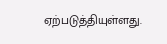ஏற்படுத்தியுள்ளது.